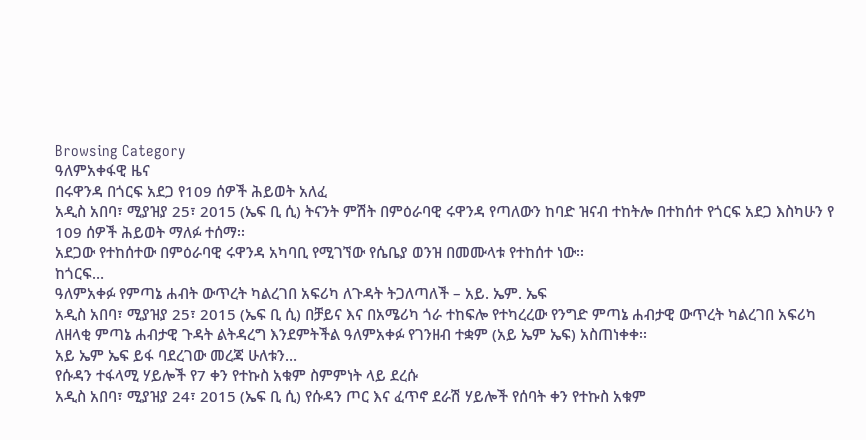Browsing Category
ዓለምአቀፋዊ ዜና
በሩዋንዳ በጎርፍ አደጋ የ109 ሰዎች ሕይወት አለፈ
አዲስ አበባ፣ ሚያዝያ 25፣ 2015 (ኤፍ ቢ ሲ) ትናንት ምሽት በምዕራባዊ ሩዋንዳ የጣለውን ከባድ ዝናብ ተከትሎ በተከሰተ የጎርፍ አደጋ እስካሁን የ 109 ሰዎች ሕይወት ማለፉ ተሰማ፡፡
አደጋው የተከሰተው በምዕራባዊ ሩዋንዳ አካባቢ የሚገኘው የሴቤያ ወንዝ በመሙላቱ የተከሰተ ነው፡፡
ከጎርፍ…
ዓለምአቀፉ የምጣኔ ሐብት ውጥረት ካልረገበ አፍሪካ ለጉዳት ትጋለጣለች – አይ. ኤም. ኤፍ
አዲስ አበባ፣ ሚያዝያ 25፣ 2015 (ኤፍ ቢ ሲ) በቻይና እና በአሜሪካ ጎራ ተከፍሎ የተካረረው የንግድ ምጣኔ ሐብታዊ ውጥረት ካልረገበ አፍሪካ ለዘላቂ ምጣኔ ሐብታዊ ጉዳት ልትዳረግ እንደምትችል ዓለምአቀፉ የገንዘብ ተቋም (አይ ኤም ኤፍ) አስጠነቀቀ፡፡
አይ ኤም ኤፍ ይፋ ባደረገው መረጃ ሁለቱን…
የሱዳን ተፋላሚ ሃይሎች የ7 ቀን የተኩስ አቁም ስምምነት ላይ ደረሱ
አዲስ አበባ፣ ሚያዝያ 24፣ 2015 (ኤፍ ቢ ሲ) የሱዳን ጦር እና ፈጥኖ ደራሽ ሃይሎች የሰባት ቀን የተኩስ አቁም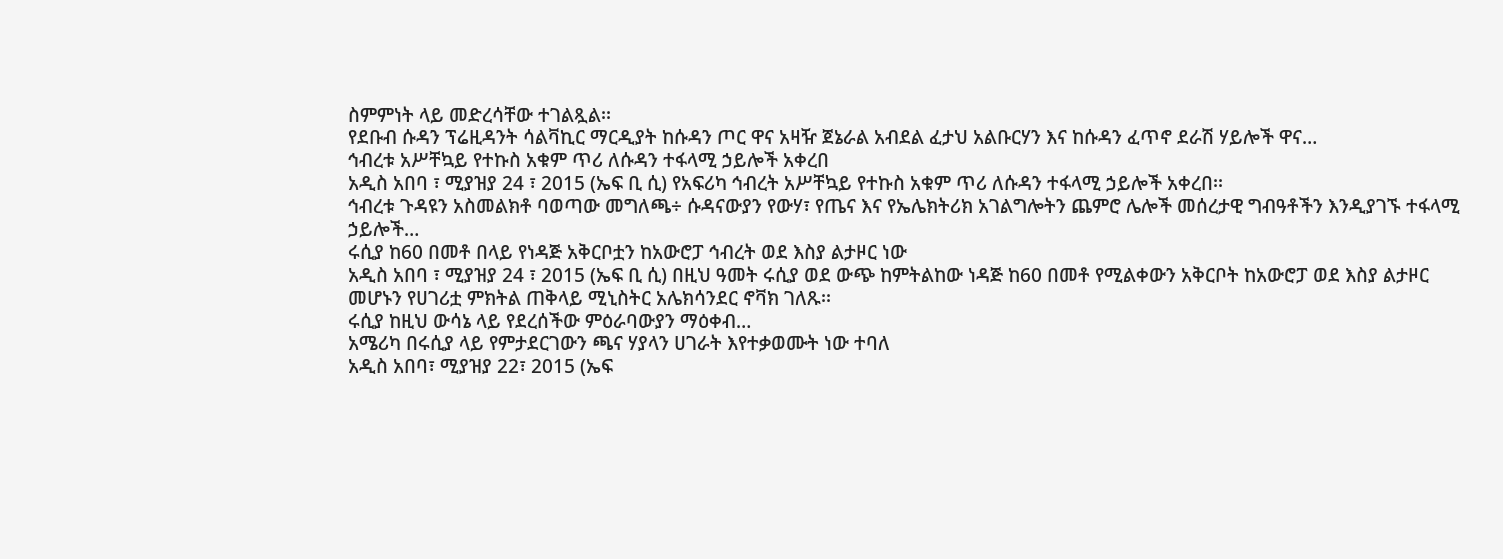ስምምነት ላይ መድረሳቸው ተገልጿል፡፡
የደቡብ ሱዳን ፕሬዚዳንት ሳልቫኪር ማርዲያት ከሱዳን ጦር ዋና አዛዥ ጀኔራል አብደል ፈታህ አልቡርሃን እና ከሱዳን ፈጥኖ ደራሽ ሃይሎች ዋና…
ኅብረቱ አሥቸኳይ የተኩስ አቁም ጥሪ ለሱዳን ተፋላሚ ኃይሎች አቀረበ
አዲስ አበባ ፣ ሚያዝያ 24 ፣ 2015 (ኤፍ ቢ ሲ) የአፍሪካ ኅብረት አሥቸኳይ የተኩስ አቁም ጥሪ ለሱዳን ተፋላሚ ኃይሎች አቀረበ፡፡
ኅብረቱ ጉዳዩን አስመልክቶ ባወጣው መግለጫ÷ ሱዳናውያን የውሃ፣ የጤና እና የኤሌክትሪክ አገልግሎትን ጨምሮ ሌሎች መሰረታዊ ግብዓቶችን እንዲያገኙ ተፋላሚ ኃይሎች…
ሩሲያ ከ60 በመቶ በላይ የነዳጅ አቅርቦቷን ከአውሮፓ ኅብረት ወደ እስያ ልታዞር ነው
አዲስ አበባ ፣ ሚያዝያ 24 ፣ 2015 (ኤፍ ቢ ሲ) በዚህ ዓመት ሩሲያ ወደ ውጭ ከምትልከው ነዳጅ ከ60 በመቶ የሚልቀውን አቅርቦት ከአውሮፓ ወደ እስያ ልታዞር መሆኑን የሀገሪቷ ምክትል ጠቅላይ ሚኒስትር አሌክሳንደር ኖቫክ ገለጹ፡፡
ሩሲያ ከዚህ ውሳኔ ላይ የደረሰችው ምዕራባውያን ማዕቀብ…
አሜሪካ በሩሲያ ላይ የምታደርገውን ጫና ሃያላን ሀገራት እየተቃወሙት ነው ተባለ
አዲስ አበባ፣ ሚያዝያ 22፣ 2015 (ኤፍ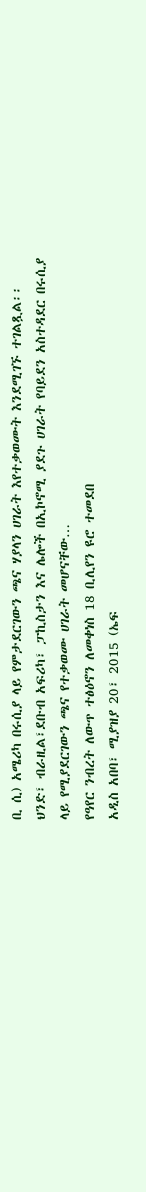ቢ ሲ) አሜሪካ በሩሲያ ላይ የምታደርገውን ጫና ሃያላን ሀገራት እየተቃወሙት እንደሚገኙ ተገልጿል፡፡
ህንድ፣ ብራዚል፣ደቡብ አፍሪካ፣ ፓኪስታን እና ሌሎች በኢኮኖሚ ያደጉ ሀገራት የባይደን አስተዳደር በሩሲያ ላይ የሚያደርገውን ጫና የተቃወሙ ሀገራት መሆናቸው…
የዓየር ንብረት ለውጥ ተፅዕኖን ለመቀነስ 18 ቢሊየን ዩሮ ተመደበ
አዲስ አበባ፣ ሚያዝያ 20፣ 2015 (ኤፍ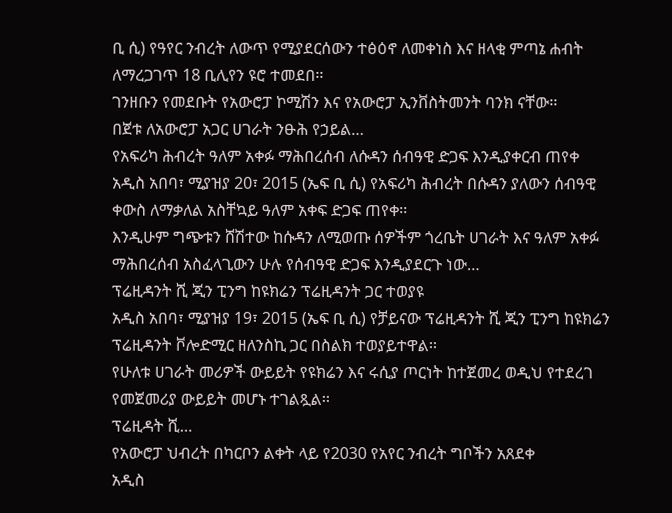ቢ ሲ) የዓየር ንብረት ለውጥ የሚያደርሰውን ተፅዕኖ ለመቀነስ እና ዘላቂ ምጣኔ ሐብት ለማረጋገጥ 18 ቢሊየን ዩሮ ተመደበ፡፡
ገንዘቡን የመደቡት የአውሮፓ ኮሚሽን እና የአውሮፓ ኢንቨስትመንት ባንክ ናቸው፡፡
በጀቱ ለአውሮፓ አጋር ሀገራት ንፁሕ የኃይል…
የአፍሪካ ሕብረት ዓለም አቀፉ ማሕበረሰብ ለሱዳን ሰብዓዊ ድጋፍ እንዲያቀርብ ጠየቀ
አዲስ አበባ፣ ሚያዝያ 20፣ 2015 (ኤፍ ቢ ሲ) የአፍሪካ ሕብረት በሱዳን ያለውን ሰብዓዊ ቀውስ ለማቃለል አስቸኳይ ዓለም አቀፍ ድጋፍ ጠየቀ፡፡
እንዲሁም ግጭቱን ሸሽተው ከሱዳን ለሚወጡ ሰዎችም ጎረቤት ሀገራት እና ዓለም አቀፉ ማሕበረሰብ አስፈላጊውን ሁሉ የሰብዓዊ ድጋፍ እንዲያደርጉ ነው…
ፕሬዚዳንት ሺ ጂን ፒንግ ከዩክሬን ፕሬዚዳንት ጋር ተወያዩ
አዲስ አበባ፣ ሚያዝያ 19፣ 2015 (ኤፍ ቢ ሲ) የቻይናው ፕሬዚዳንት ሺ ጂን ፒንግ ከዩክሬን ፕሬዚዳንት ቮሎድሚር ዘለንስኪ ጋር በስልክ ተወያይተዋል፡፡
የሁለቱ ሀገራት መሪዎች ውይይት የዩክሬን እና ሩሲያ ጦርነት ከተጀመረ ወዲህ የተደረገ የመጀመሪያ ውይይት መሆኑ ተገልጿል፡፡
ፕሬዚዳት ሺ…
የአውሮፓ ህብረት በካርቦን ልቀት ላይ የ2030 የአየር ንብረት ግቦችን አጸደቀ
አዲስ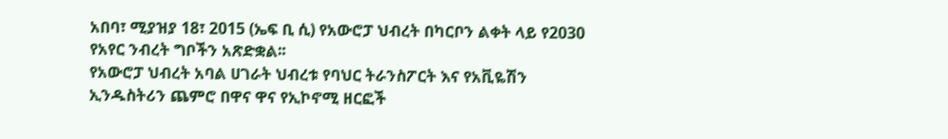አበባ፣ ሚያዝያ 18፣ 2015 (ኤፍ ቢ ሲ) የአውሮፓ ህብረት በካርቦን ልቀት ላይ የ2030 የአየር ንብረት ግቦችን አጽድቋል፡፡
የአውሮፓ ህብረት አባል ሀገራት ህብረቱ የባህር ትራንስፖርት እና የአቪዬሽን ኢንዱስትሪን ጨምሮ በዋና ዋና የኢኮኖሚ ዘርፎች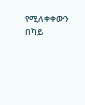የሚለቀቀውን በካይ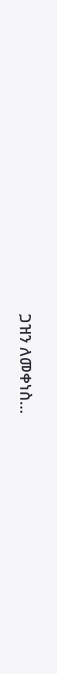ጋዝን ለመቀነስ…